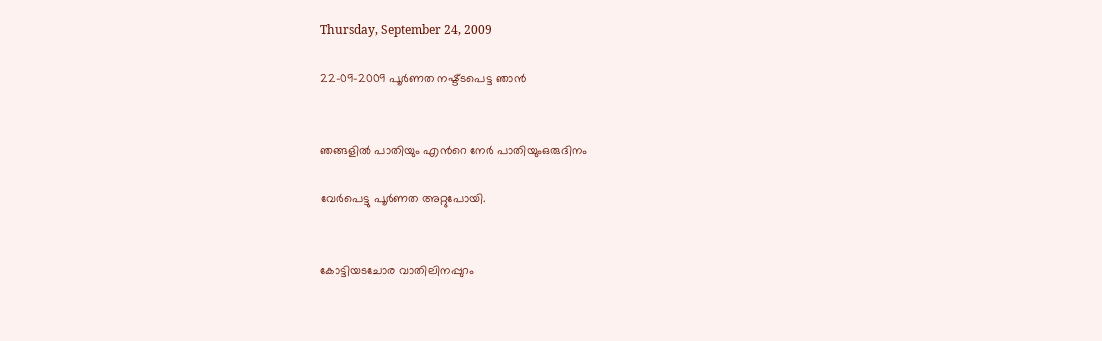Thursday, September 24, 2009

22-09-2009 പൂര്‍ണത നഷ്ട്ടപെട്ട ഞാന്‍


ഞങ്ങളില്‍ പാതിയും എന്‍റെ നേര്‍ പാതിയുംഒരുദിനം

വേര്‍പെട്ടു പൂര്‍ണത അറ്റുപോയി.


കോട്ടിയടചോര വാതിലിനപ്പുറം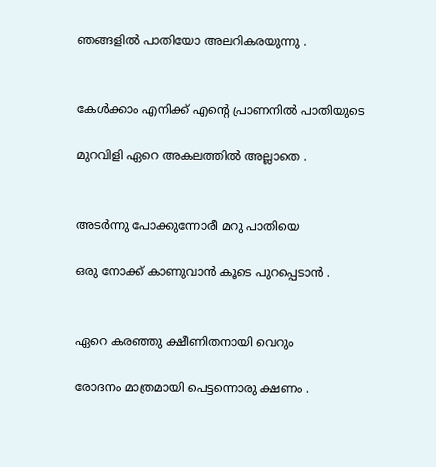ഞങ്ങളില്‍ പാതിയോ അലറികരയുന്നു .


കേള്‍ക്കാം എനിക്ക് എന്‍റെ പ്രാണനില്‍ പാതിയുടെ

മുറവിളി ഏറെ അകലത്തില്‍ അല്ലാതെ .


അടര്‍ന്നു പോക്കുന്നോരീ മറു പാതിയെ

ഒരു നോക്ക് കാണുവാന്‍ കൂടെ പുറപ്പെടാന്‍ .


ഏറെ കരഞ്ഞു ക്ഷീണിതനായി വെറും

രോദനം മാത്രമായി പെട്ടന്നൊരു ക്ഷണം .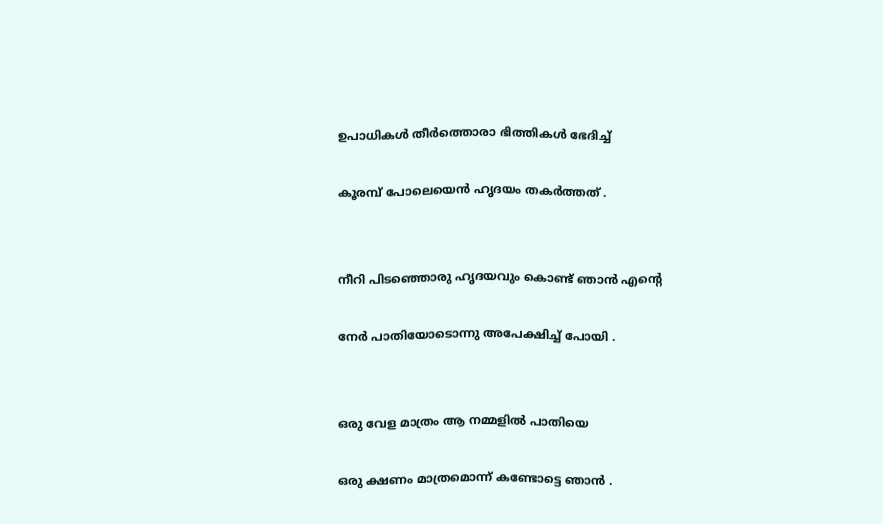ഉപാധികള്‍ തീര്‍ത്തൊരാ ഭിത്തികള്‍ ഭേദിച്ച്

കൂരമ്പ്‌ പോലെയെന്‍ ഹൃദയം തകര്‍ത്തത്‌ .


നീറി പിടഞ്ഞൊരു ഹൃദയവും കൊണ്ട് ഞാന്‍ എന്‍റെ

നേര്‍ പാതിയോടൊന്നു അപേക്ഷിച്ച് പോയി .


ഒരു വേള മാത്രം ആ നമ്മളില്‍ പാതിയെ

ഒരു ക്ഷണം മാത്രമൊന്ന് കണ്ടോട്ടെ ഞാന്‍ .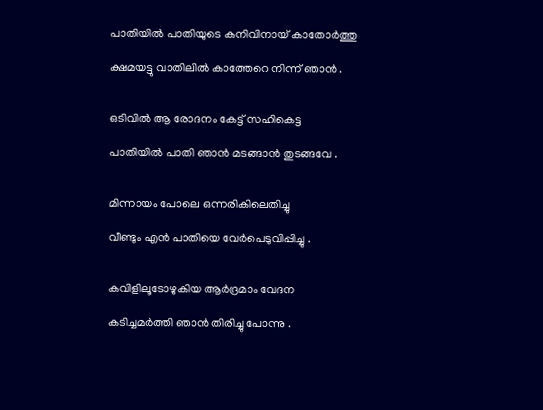പാതിയില്‍ പാതിയുടെ കനിവിനായ്‌ കാതോര്‍ത്തു

ക്ഷമയട്ടു വാതിലില്‍ കാത്തേറെ നിന്ന് ഞാന്‍ .


ഒടിവില്‍ ആ രോദനം കേട്ട് സഹികെട്ട

പാതിയില്‍ പാതി ഞാന്‍ മടങ്ങാന്‍ തുടങ്ങവേ .


മിന്നായം പോലെ ഒന്നരികിലെതിച്ചു

വീണ്ടും എന്‍ പാതിയെ വേര്‍പെടുവിപ്പിച്ചു .


കവിളിലൂടോഴുകിയ ആര്‍ദ്രമാം വേദന

കടിച്ചമര്‍ത്തി ഞാന്‍ തിരിച്ചു പോന്നു .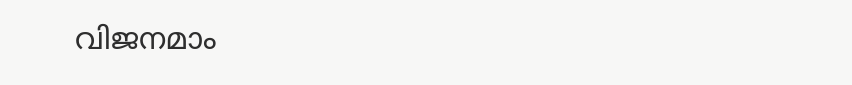വിജനമാം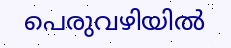പെരുവഴിയില്‍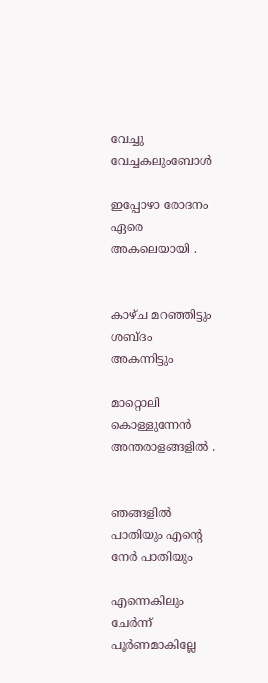വേച്ചു വേച്ചകലുംബോള്‍

ഇപ്പോഴാ രോദനം ഏരെ അകലെയായി .


കാഴ്ച മറഞ്ഞിട്ടും ശബ്ദം അകന്നിട്ടും

മാറ്റൊലി കൊള്ളുന്നേന്‍ അന്തരാളങ്ങളില്‍ .


ഞങ്ങളില്‍ പാതിയും എന്‍റെ നേര്‍ പാതിയും

എന്നെകിലും ചേര്‍ന്ന് പൂര്‍ണമാകില്ലേ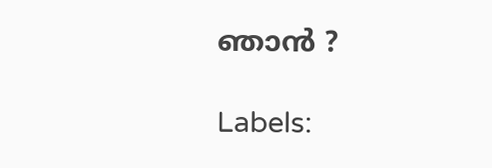ഞാന്‍ ?

Labels: